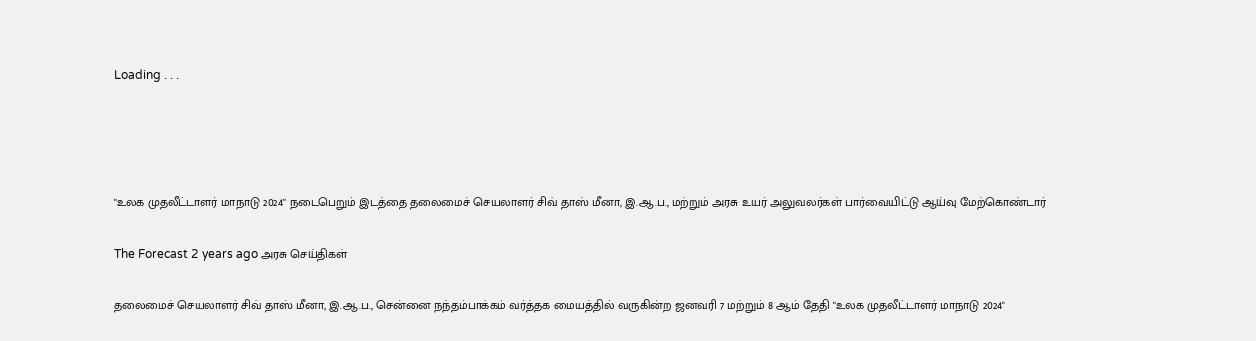Loading . . .




"உலக முதலீட்டாளர் மாநாடு 2024" நடைபெறும் இடத்தை தலைமைச் செயலாளர் சிவ் தாஸ் மீனா, இ.ஆ.ப., மற்றும் அரசு உயர் அலுவலர்கள் பார்வையிட்டு ஆய்வு மேற்கொண்டார்

The Forecast 2 years ago அரசு செய்திகள்

தலைமைச் செயலாளர் சிவ் தாஸ் மீனா, இ.ஆ.ப., சென்னை நந்தம்பாக்கம் வர்த்தக மையத்தில் வருகின்ற ஜனவரி 7 மற்றும் 8 ஆம் தேதி "உலக முதலீட்டாளர் மாநாடு 2024"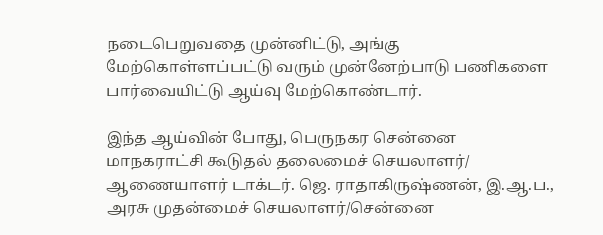நடைபெறுவதை முன்னிட்டு, அங்கு மேற்கொள்ளப்பட்டு வரும் முன்னேற்பாடு பணிகளை பார்வையிட்டு ஆய்வு மேற்கொண்டார்.

இந்த ஆய்வின் போது, பெருநகர சென்னை மாநகராட்சி கூடுதல் தலைமைச் செயலாளர்/ ஆணையாளர் டாக்டர். ஜெ. ராதாகிருஷ்ணன், இ.ஆ.ப., அரசு முதன்மைச் செயலாளர்/சென்னை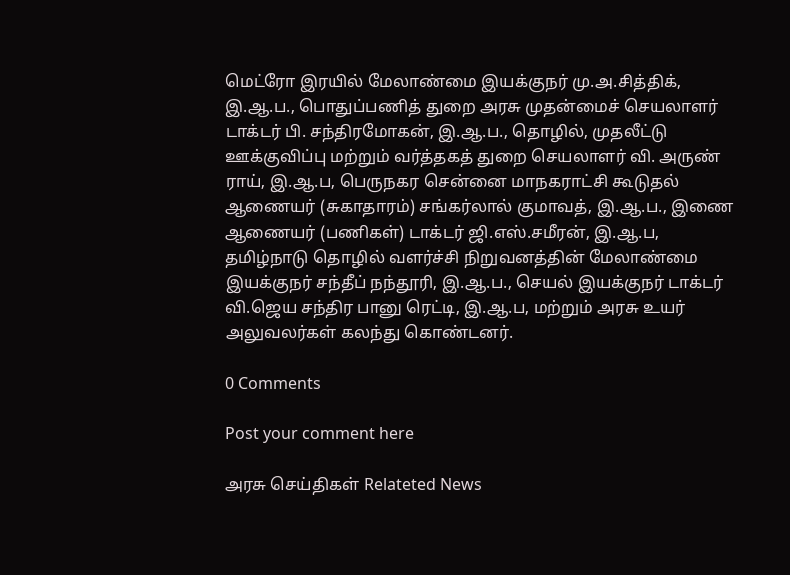மெட்ரோ இரயில் மேலாண்மை இயக்குநர் மு.அ.சித்திக், இ.ஆ.ப., பொதுப்பணித் துறை அரசு முதன்மைச் செயலாளர் டாக்டர் பி. சந்திரமோகன், இ.ஆ.ப., தொழில், முதலீட்டு ஊக்குவிப்பு மற்றும் வர்த்தகத் துறை செயலாளர் வி. அருண் ராய், இ.ஆ.ப, பெருநகர சென்னை மாநகராட்சி கூடுதல் ஆணையர் (சுகாதாரம்) சங்கர்லால் குமாவத், இ.ஆ.ப., இணை ஆணையர் (பணிகள்) டாக்டர் ஜி.எஸ்.சமீரன், இ.ஆ.ப, தமிழ்நாடு தொழில் வளர்ச்சி நிறுவனத்தின் மேலாண்மை இயக்குநர் சந்தீப் நந்தூரி, இ.ஆ.ப., செயல் இயக்குநர் டாக்டர் வி.ஜெய சந்திர பானு ரெட்டி, இ.ஆ.ப, மற்றும் அரசு உயர் அலுவலர்கள் கலந்து கொண்டனர்.

0 Comments

Post your comment here

அரசு செய்திகள் Relateted News